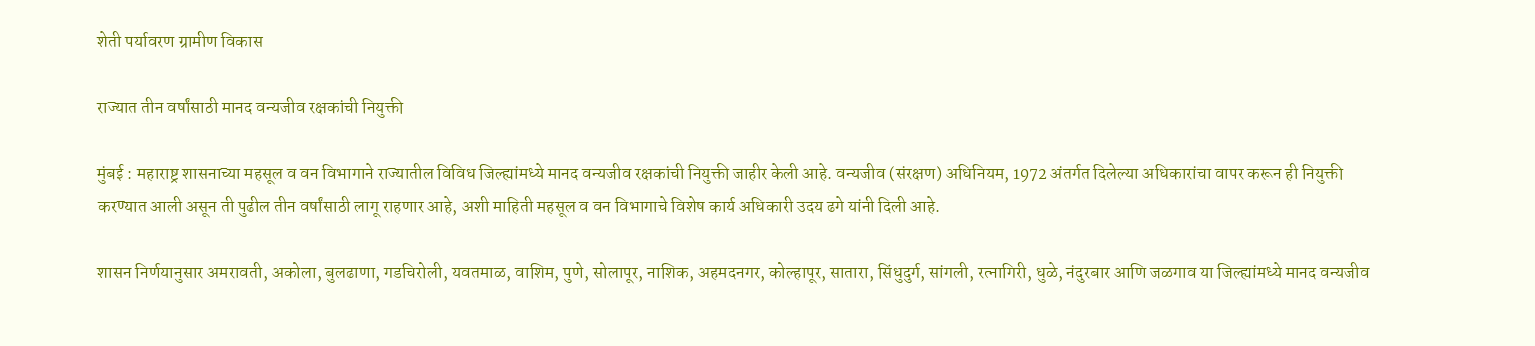शेती पर्यावरण ग्रामीण विकास

राज्यात तीन वर्षांसाठी मानद वन्यजीव रक्षकांची नियुक्ती

मुंबई : महाराष्ट्र शासनाच्या महसूल व वन विभागाने राज्यातील विविध जिल्ह्यांमध्ये मानद वन्यजीव रक्षकांची नियुक्ती जाहीर केली आहे. वन्यजीव (संरक्षण) अधिनियम, 1972 अंतर्गत दिलेल्या अधिकारांचा वापर करून ही नियुक्ती करण्यात आली असून ती पुढील तीन वर्षांसाठी लागू राहणार आहे, अशी माहिती महसूल व वन विभागाचे विशेष कार्य अधिकारी उदय ढगे यांनी दिली आहे.

शासन निर्णयानुसार अमरावती, अकोला, बुलढाणा, गडचिरोली, यवतमाळ, वाशिम, पुणे, सोलापूर, नाशिक, अहमदनगर, कोल्हापूर, सातारा, सिंधुदुर्ग, सांगली, रत्नागिरी, धुळे, नंदुरबार आणि जळगाव या जिल्ह्यांमध्ये मानद वन्यजीव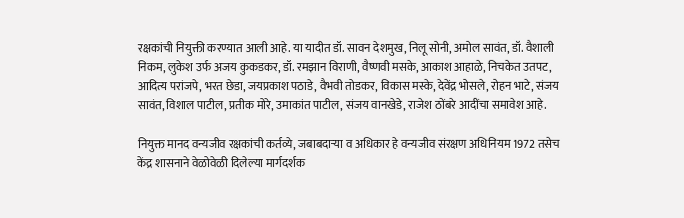रक्षकांची नियुक्ती करण्यात आली आहे. या यादीत डॉ. सावन देशमुख, निलू सोनी, अमोल सावंत, डॉ. वैशाली निकम, लुकेश उर्फ अजय कुकडकर, डॉ. रमझान विराणी, वैष्णवी मसके, आकाश आहाळे, निचकेत उतपट, आदित्य परांजपे, भरत छेडा, जयप्रकाश पठाडे, वैभवी तोडकर, विकास मस्के, देवेंद्र भोसले, रोहन भाटे, संजय सावंत, विशाल पाटील, प्रतीक मोरे, उमाकांत पाटील, संजय वानखेडे, राजेश ठोंबरे आदींचा समावेश आहे.

नियुक्त मानद वन्यजीव रक्षकांची कर्तव्ये, जबाबदाऱ्या व अधिकार हे वन्यजीव संरक्षण अधिनियम 1972 तसेच केंद्र शासनाने वेळोवेळी दिलेल्या मार्गदर्शक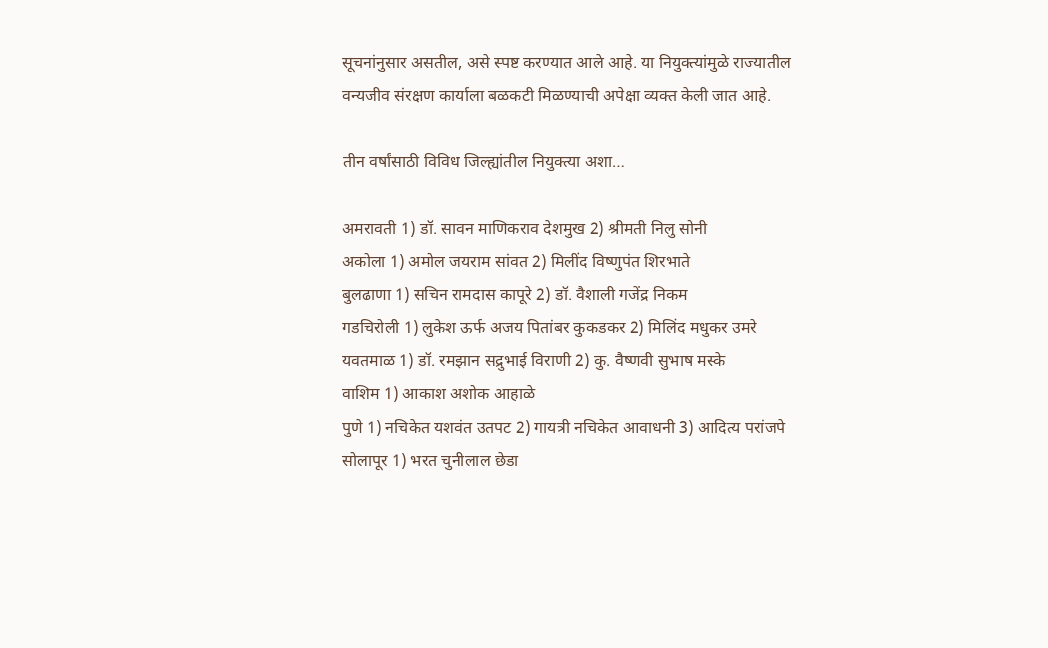सूचनांनुसार असतील, असे स्पष्ट करण्यात आले आहे. या नियुक्त्यांमुळे राज्यातील वन्यजीव संरक्षण कार्याला बळकटी मिळण्याची अपेक्षा व्यक्त केली जात आहे.

तीन वर्षांसाठी विविध जिल्ह्यांतील नियुक्त्या अशा…

अमरावती 1) डॉ. सावन माणिकराव देशमुख 2) श्रीमती निलु सोनी
अकोला 1) अमोल जयराम सांवत 2) मिलींद विष्णुपंत शिरभाते
बुलढाणा 1) सचिन रामदास कापूरे 2) डॉ. वैशाली गजेंद्र निकम
गडचिरोली 1) लुकेश ऊर्फ अजय पितांबर कुकडकर 2) मिलिंद मधुकर उमरे
यवतमाळ 1) डॉ. रमझान सद्रुभाई विराणी 2) कु. वैष्णवी सुभाष मस्के
वाशिम 1) आकाश अशोक आहाळे
पुणे 1) नचिकेत यशवंत उतपट 2) गायत्री नचिकेत आवाधनी 3) आदित्य परांजपे
सोलापूर 1) भरत चुनीलाल छेडा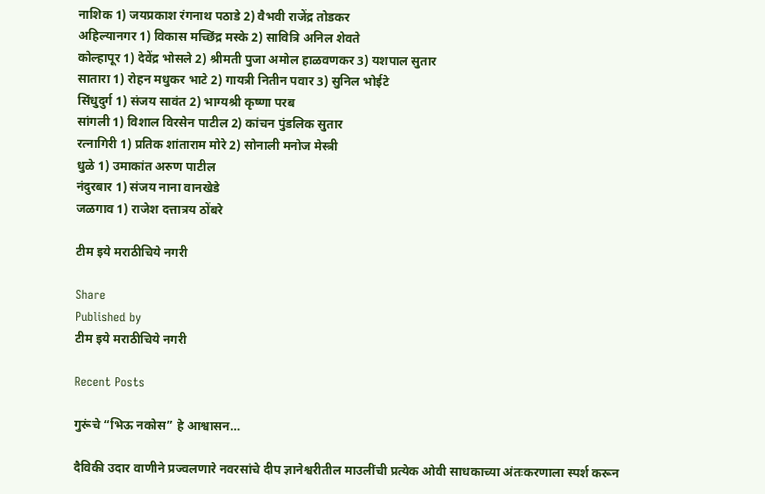नाशिक 1) जयप्रकाश रंगनाथ पठाडे 2) वैभवी राजेंद्र तोडकर
अहिल्यानगर 1) विकास मच्छिंद्र मस्के 2) सावित्रि अनिल शेवते
कोल्हापूर 1) देवेंद्र भोसले 2) श्रीमती पुजा अमोल हाळवणकर 3) यशपाल सुतार
सातारा 1) रोहन मधुकर भाटे 2) गायत्री नितीन पवार 3) सुनिल भोईटे
सिंधुदुर्ग 1) संजय सावंत 2) भाग्यश्री कृष्णा परब
सांगली 1) विशाल विरसेन पाटील 2) कांचन पुंडलिक सुतार
रत्नागिरी 1) प्रतिक शांताराम मोरे 2) सोनाली मनोज मेस्त्री
धुळे 1) उमाकांत अरुण पाटील
नंदुरबार 1) संजय नाना वानखेडे
जळगाव 1) राजेश दत्तात्रय ठोंबरे

टीम इये मराठीचिये नगरी

Share
Published by
टीम इये मराठीचिये नगरी

Recent Posts

गुरूंचे “भिऊ नकोस” हे आश्वासन…

दैविकी उदार वाणीने प्रज्वलणारे नवरसांचे दीप ज्ञानेश्वरीतील माउलींची प्रत्येक ओवी साधकाच्या अंतःकरणाला स्पर्श करून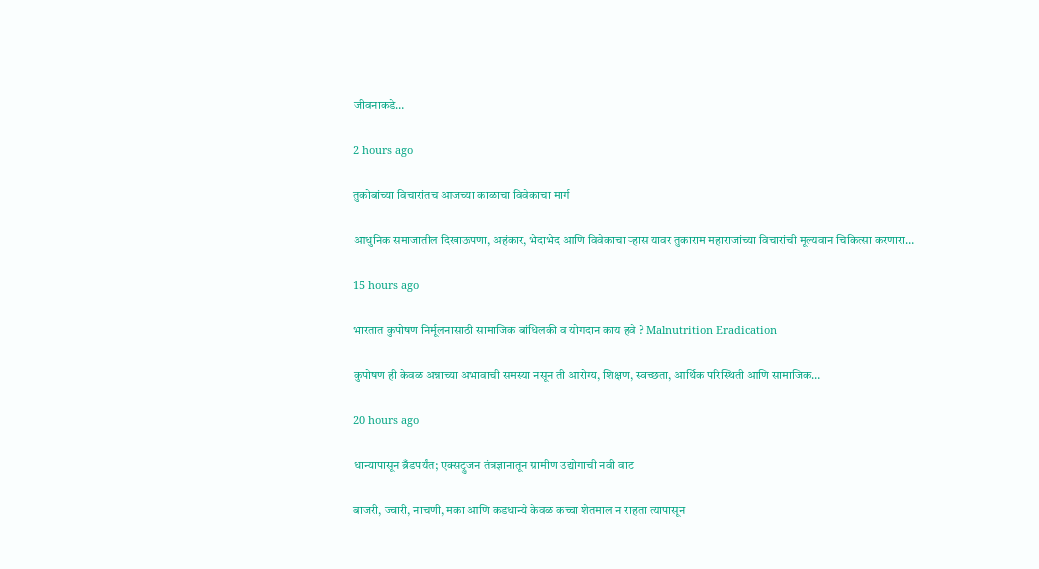जीवनाकडे…

2 hours ago

तुकोबांच्या विचारांतच आजच्या काळाचा विवेकाचा मार्ग

आधुनिक समाजातील दिखाऊपणा, अहंकार, भेदाभेद आणि विवेकाचा ऱ्हास यावर तुकाराम महाराजांच्या विचारांची मूल्यवान चिकित्सा करणारा…

15 hours ago

भारतात कुपोषण निर्मूलनासाठी सामाजिक बांधिलकी व योगदान काय हवे ? Malnutrition Eradication

कुपोषण ही केवळ अन्नाच्या अभावाची समस्या नसून ती आरोग्य, शिक्षण, स्वच्छता, आर्थिक परिस्थिती आणि सामाजिक…

20 hours ago

धान्यापासून ब्रँडपर्यंत; एक्सट्रुजन तंत्रज्ञानातून ग्रामीण उद्योगाची नवी वाट

बाजरी, ज्वारी, नाचणी, मका आणि कडधान्ये केवळ कच्चा शेतमाल न राहता त्यापासून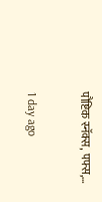पौष्टिक स्नॅक्स, पफ्स,…

1 day ago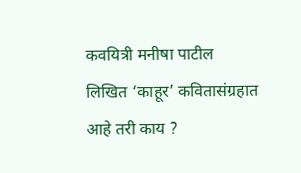कवयित्री मनीषा पाटील लिखित ‘काहूर’ कवितासंग्रहात आहे तरी काय ?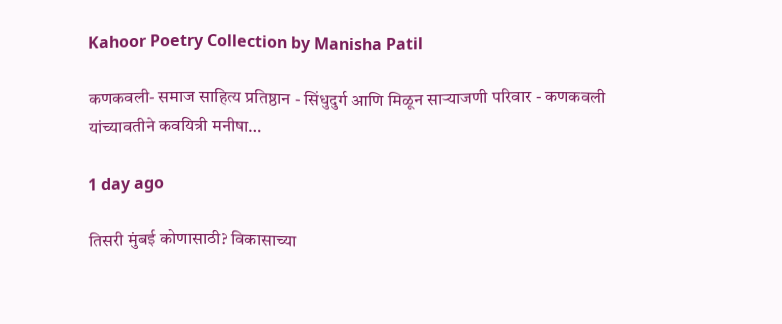Kahoor Poetry Collection by Manisha Patil

कणकवली- समाज साहित्य प्रतिष्ठान - सिंधुदुर्ग आणि मिळून साऱ्याजणी परिवार - कणकवली यांच्यावतीने कवयित्री मनीषा…

1 day ago

तिसरी मुंबई कोणासाठी? विकासाच्या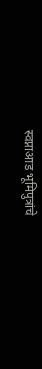स्वप्नाआड भूमिपुत्रांचे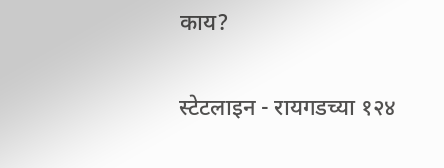काय?

स्टेटलाइन - रायगडच्या १२४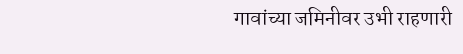गावांच्या जमिनीवर उभी राहणारी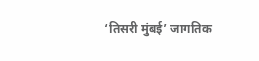‘तिसरी मुंबई’ जागतिक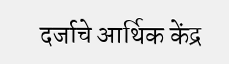दर्जाचे आर्थिक केंद्र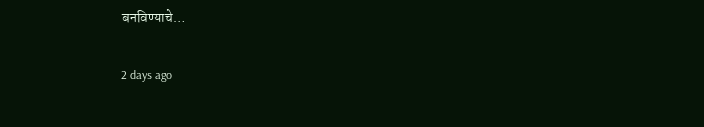बनविण्याचे…

2 days ago